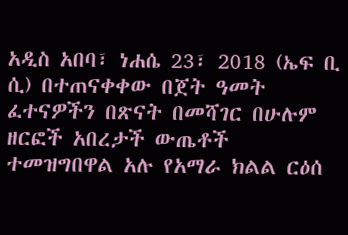አዲስ አበባ፣ ነሐሴ 23፣ 2018 (ኤፍ ቢ ሲ) በተጠናቀቀው በጀት ዓመት ፈተናዎችን በጽናት በመሻገር በሁሉም ዘርፎች አበረታች ውጤቶች ተመዝግበዋል አሉ የአማራ ክልል ርዕሰ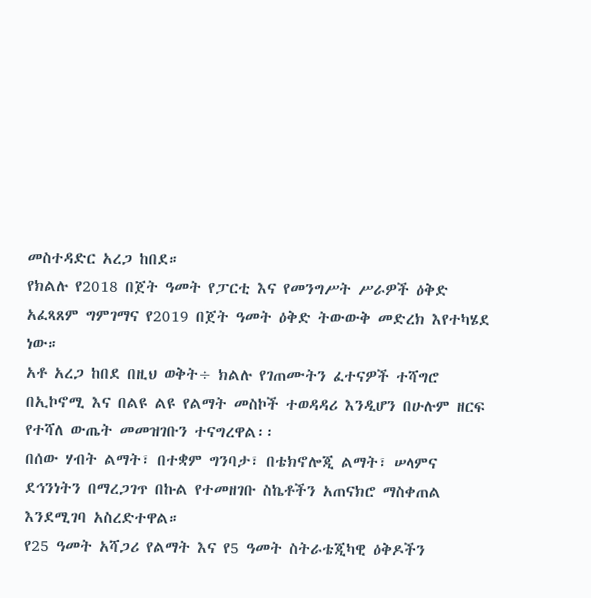መስተዳድር አረጋ ከበደ።
የክልሉ የ2018 በጀት ዓመት የፓርቲ እና የመንግሥት ሥራዎች ዕቅድ አፈጻጸም ግምገማና የ2019 በጀት ዓመት ዕቅድ ትውውቅ መድረክ እየተካሄደ ነው።
አቶ አረጋ ከበደ በዚህ ወቅት÷ ክልሉ የገጠሙትን ፈተናዎች ተሻግሮ በኢኮኖሚ እና በልዩ ልዩ የልማት መስኮች ተወዳዳሪ እንዲሆን በሁሉም ዘርፍ የተሻለ ውጤት መመዝገቡን ተናግረዋል፡፡
በሰው ሃብት ልማት፣ በተቋም ግንባታ፣ በቴክኖሎጂ ልማት፣ ሠላምና ደኅንነትን በማረጋገጥ በኩል የተመዘገቡ ስኬቶችን አጠናክሮ ማስቀጠል እንደሚገባ አስረድተዋል።
የ25 ዓመት አሻጋሪ የልማት እና የ5 ዓመት ስትራቴጂካዊ ዕቅዶችን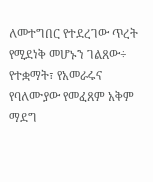ለመተግበር የተደረገው ጥረት የሚደነቅ መሆኑን ገልጸው÷ የተቋማት፣ የአመራሩና የባለሙያው የመፈጸም አቅም ማደግ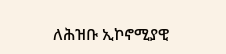ለሕዝቡ ኢኮኖሚያዊ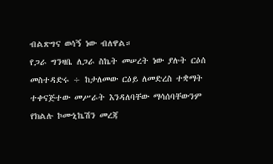ብልጽግና ወሳኝ ነው ብለዋል።
የጋራ ግንዛቤ ለጋራ ስኬት መሠረት ነው ያሉት ርዕሰ መስተዳድሩ ÷ ከታለመው ርዕይ ለመድረስ ተቋማት ተቀናጅተው መሥራት እንዳለባቸው ማሳሰባቸውንም የክልሉ ኮሙኒኬሽን መረጃ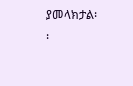ያመላክታል፡፡